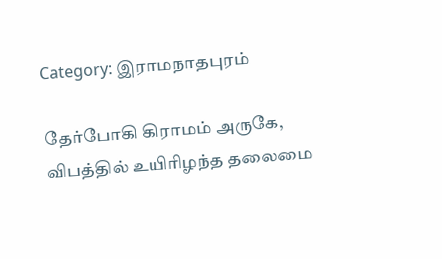Category: இராமநாதபுரம்

தேர்போகி கிராமம் அருகே, விபத்தில் உயிரிழந்த தலைமை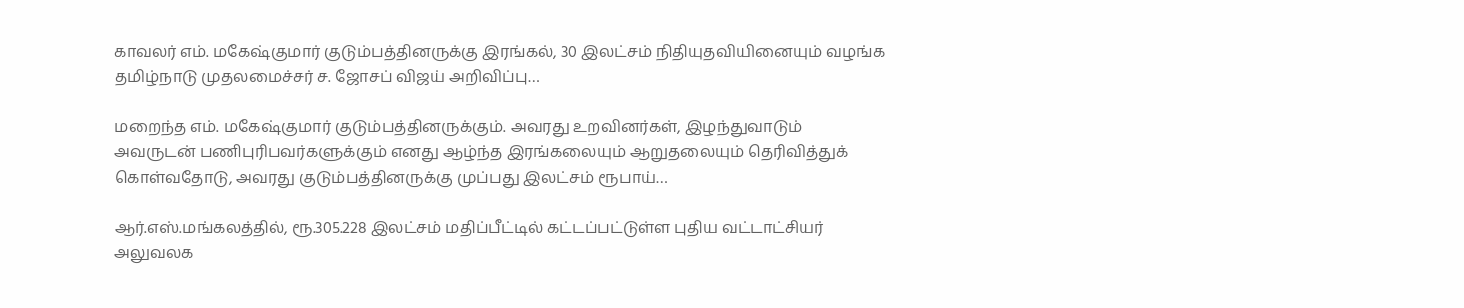காவலர் எம். மகேஷ்குமார் குடும்பத்தினருக்கு இரங்கல், 30 இலட்சம் நிதியுதவியினையும் வழங்க தமிழ்நாடு முதலமைச்சர் ச. ஜோசப் விஜய் அறிவிப்பு…

மறைந்த எம். மகேஷ்குமார் குடும்பத்தினருக்கும். அவரது உறவினர்கள், இழந்துவாடும் அவருடன் பணிபுரிபவர்களுக்கும் எனது ஆழ்ந்த இரங்கலையும் ஆறுதலையும் தெரிவித்துக் கொள்வதோடு, அவரது குடும்பத்தினருக்கு முப்பது இலட்சம் ரூபாய்…

ஆர்.எஸ்.மங்கலத்தில், ரூ.305.228 இலட்சம் மதிப்பீட்டில் கட்டப்பட்டுள்ள புதிய வட்டாட்சியர் அலுவலக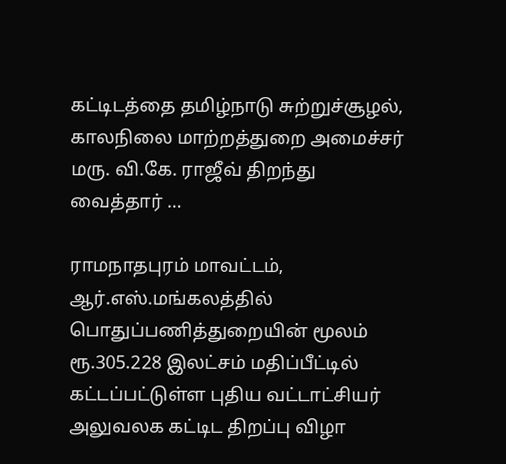கட்டிடத்தை தமிழ்நாடு சுற்றுச்சூழல், காலநிலை மாற்றத்துறை அமைச்சர் மரு. வி.கே. ராஜீவ் திறந்து வைத்தார் …

ராமநாதபுரம் மாவட்டம், ஆர்.எஸ்.மங்கலத்தில் பொதுப்பணித்துறையின் மூலம் ரூ.305.228 இலட்சம் மதிப்பீட்டில் கட்டப்பட்டுள்ள புதிய வட்டாட்சியர் அலுவலக கட்டிட திறப்பு விழா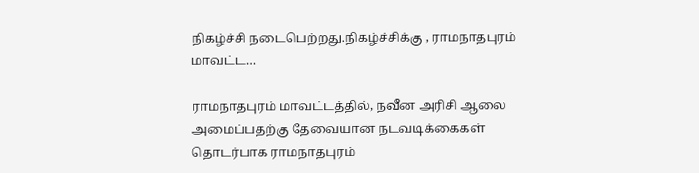நிகழ்ச்சி நடைபெற்றது.நிகழ்ச்சிக்கு , ராமநாதபுரம் மாவட்ட…

ராமநாதபுரம் மாவட்டத்தில், நவீன அரிசி ஆலை அமைப்பதற்கு தேவையான நடவடிக்கைகள் தொடர்பாக ராமநாதபுரம்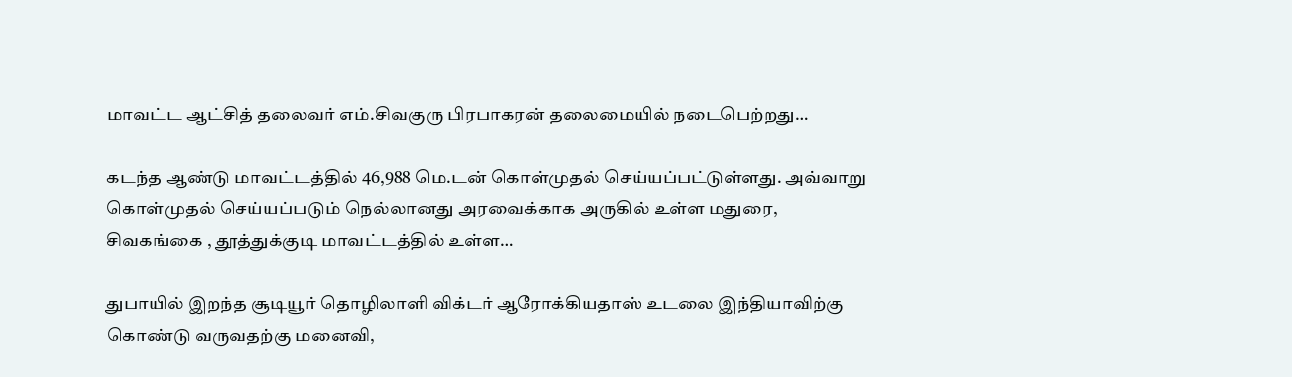மாவட்ட ஆட்சித் தலைவர் எம்.சிவகுரு பிரபாகரன் தலைமையில் நடைபெற்றது…

கடந்த ஆண்டு மாவட்டத்தில் 46,988 மெ.டன் கொள்முதல் செய்யப்பட்டுள்ளது. அவ்வாறு கொள்முதல் செய்யப்படும் நெல்லானது அரவைக்காக அருகில் உள்ள மதுரை, சிவகங்கை , தூத்துக்குடி மாவட்டத்தில் உள்ள…

துபாயில் இறந்த சூடியூர் தொழிலாளி விக்டர் ஆரோக்கியதாஸ் உடலை இந்தியாவிற்கு கொண்டு வருவதற்கு மனைவி,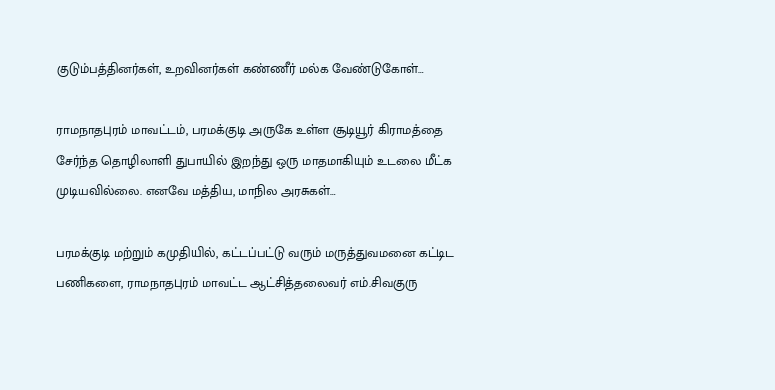குடும்பத்தினர்கள், உறவினர்கள் கண்ணீர் மல்க வேண்டுகோள்…

ராமநாதபுரம் மாவட்டம், பரமக்குடி அருகே உள்ள சூடியூர் கிராமத்தை சேர்ந்த தொழிலாளி துபாயில் இறந்து ஒரு மாதமாகியும் உடலை மீட்க முடியவில்லை. எனவே மத்திய, மாநில அரசுகள்…

பரமக்குடி மற்றும் கமுதியில், கட்டப்பட்டு வரும் மருத்துவமனை கட்டிட பணிகளை, ராமநாதபுரம் மாவட்ட ஆட்சித்தலைவர் எம்.சிவகுரு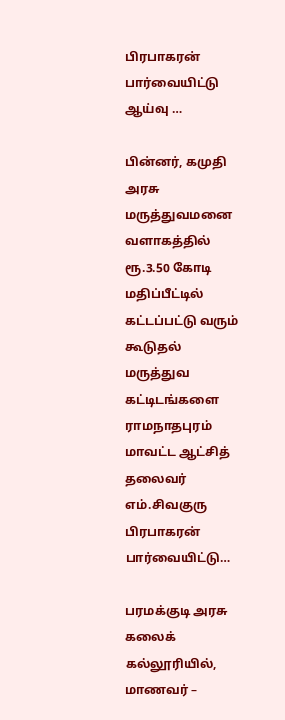பிரபாகரன் பார்வையிட்டு ஆய்வு …

பின்னர், கமுதி அரசு மருத்துவமனை வளாகத்தில் ரூ.3.50 கோடி மதிப்பீட்டில் கட்டப்பட்டு வரும் கூடுதல் மருத்துவ கட்டிடங்களை ராமநாதபுரம் மாவட்ட ஆட்சித் தலைவர் எம்.சிவகுரு பிரபாகரன் பார்வையிட்டு…

பரமக்குடி அரசு கலைக் கல்லூரியில், மாணவர் –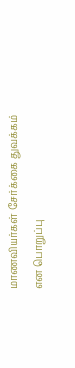மாணவியர்கள் சேர்க்கை துவக்கம் என பொறுப்பு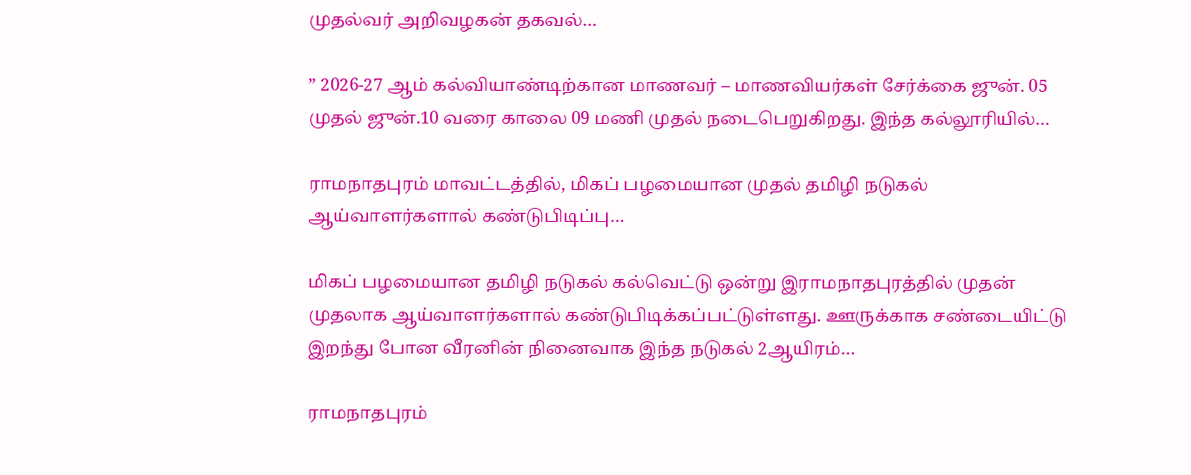முதல்வர் அறிவழகன் தகவல்…

” 2026-27 ஆம் கல்வியாண்டிற்கான மாணவர் – மாணவியர்கள் சேர்க்கை ஜுன். 05 முதல் ஜுன்.10 வரை காலை 09 மணி முதல் நடைபெறுகிறது. இந்த கல்லூரியில்…

ராமநாதபுரம் மாவட்டத்தில், மிகப் பழமையான முதல் தமிழி நடுகல் ஆய்வாளர்களால் கண்டுபிடிப்பு…

மிகப் பழமையான தமிழி நடுகல் கல்வெட்டு ஒன்று இராமநாதபுரத்தில் முதன் முதலாக ஆய்வாளர்களால் கண்டுபிடிக்கப்பட்டுள்ளது. ஊருக்காக சண்டையிட்டு இறந்து போன வீரனின் நினைவாக இந்த நடுகல் 2ஆயிரம்…

ராமநாதபுரம்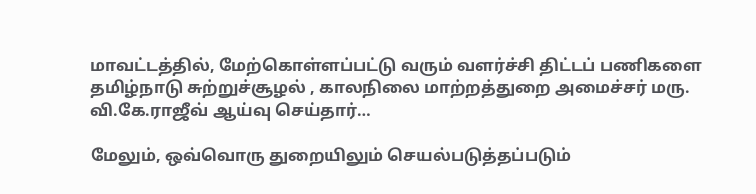மாவட்டத்தில், மேற்கொள்ளப்பட்டு வரும் வளர்ச்சி திட்டப் பணிகளை தமிழ்நாடு சுற்றுச்சூழல் , காலநிலை மாற்றத்துறை அமைச்சர் மரு. வி.கே.ராஜீவ் ஆய்வு செய்தார்…

மேலும், ஒவ்வொரு துறையிலும் செயல்படுத்தப்படும்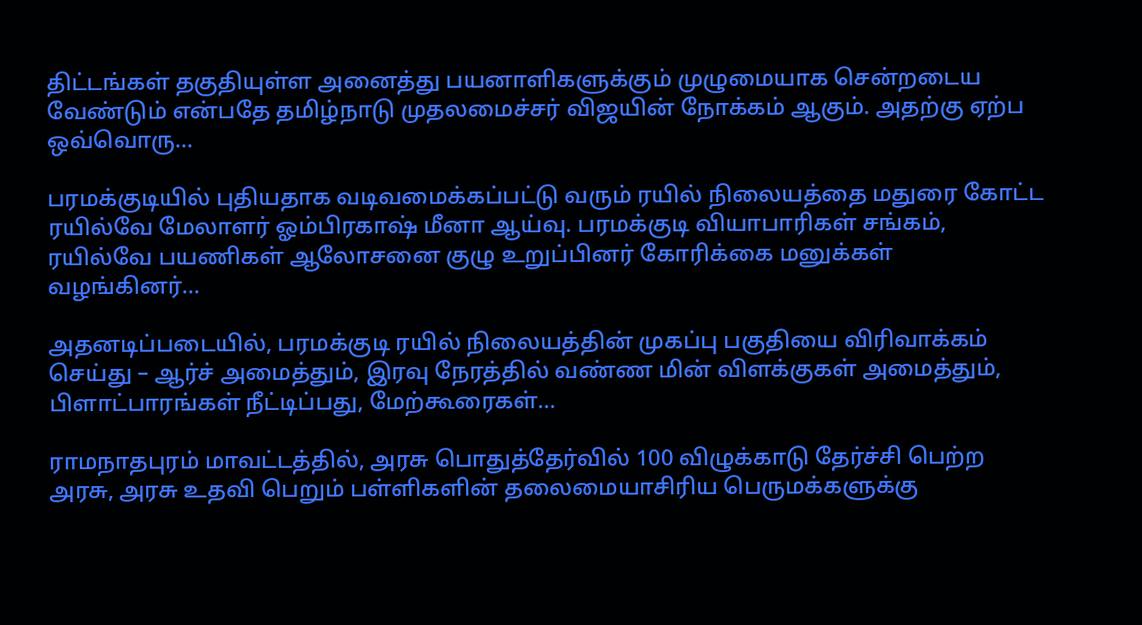திட்டங்கள் தகுதியுள்ள அனைத்து பயனாளிகளுக்கும் முழுமையாக சென்றடைய வேண்டும் என்பதே தமிழ்நாடு முதலமைச்சர் விஜயின் நோக்கம் ஆகும். அதற்கு ஏற்ப ஒவ்வொரு…

பரமக்குடியில் புதியதாக வடிவமைக்கப்பட்டு வரும் ரயில் நிலையத்தை மதுரை கோட்ட ரயில்வே மேலாளர் ஓம்பிரகாஷ் மீனா ஆய்வு. பரமக்குடி வியாபாரிகள் சங்கம், ரயில்வே பயணிகள் ஆலோசனை குழு உறுப்பினர் கோரிக்கை மனுக்கள் வழங்கினர்…

அதனடிப்படையில், பரமக்குடி ரயில் நிலையத்தின் முகப்பு பகுதியை விரிவாக்கம் செய்து – ஆர்ச் அமைத்தும், இரவு நேரத்தில் வண்ண மின் விளக்குகள் அமைத்தும், பிளாட்பாரங்கள் நீட்டிப்பது, மேற்கூரைகள்…

ராமநாதபுரம் மாவட்டத்தில், அரசு பொதுத்தேர்வில் 100 விழுக்காடு தேர்ச்சி பெற்ற அரசு, அரசு உதவி பெறும் பள்ளிகளின் தலைமையாசிரிய பெருமக்களுக்கு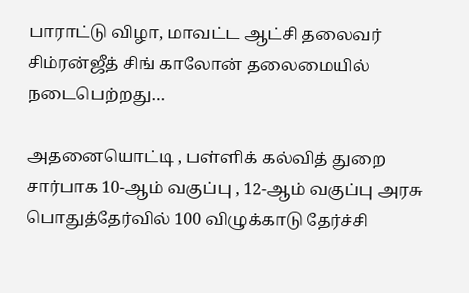பாராட்டு விழா, மாவட்ட ஆட்சி தலைவர் சிம்ரன்ஜீத் சிங் காலோன் தலைமையில் நடைபெற்றது…

அதனையொட்டி , பள்ளிக் கல்வித் துறை சார்பாக 10-ஆம் வகுப்பு , 12-ஆம் வகுப்பு அரசு பொதுத்தேர்வில் 100 விழுக்காடு தேர்ச்சி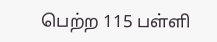பெற்ற 115 பள்ளி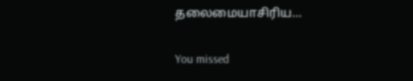தலைமையாசிரிய…

You missed